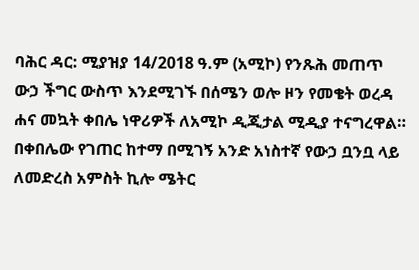ባሕር ዳር: ሚያዝያ 14/2018 ዓ.ም (አሚኮ) የንጹሕ መጠጥ ውኃ ችግር ውስጥ እንደሚገኙ በሰሜን ወሎ ዞን የመቄት ወረዳ ሐና መኳት ቀበሌ ነዋሪዎች ለአሚኮ ዲጂታል ሚዲያ ተናግረዋል።
በቀበሌው የገጠር ከተማ በሚገኝ አንድ አነስተኛ የውኃ ቧንቧ ላይ ለመድረስ አምስት ኪሎ ሜትር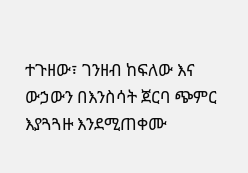ተጉዘው፣ ገንዘብ ከፍለው እና ውኃውን በእንስሳት ጀርባ ጭምር እያጓጓዙ እንደሚጠቀሙ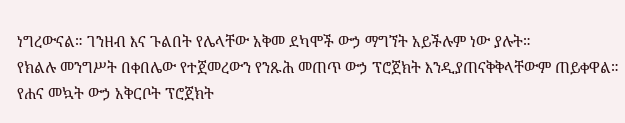ነግረውናል። ገንዘብ እና ጉልበት የሌላቸው አቅመ ደካሞች ውኃ ማግኘት አይችሉም ነው ያሉት።
የክልሉ መንግሥት በቀበሌው የተጀመረውን የንጹሕ መጠጥ ውኃ ፕሮጀክት እንዲያጠናቅቅላቸውም ጠይቀዋል።
የሐና መኳት ውኃ አቅርቦት ፕሮጀክት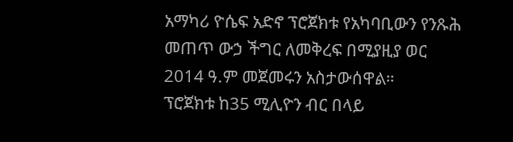አማካሪ ዮሴፍ አድኖ ፕሮጀክቱ የአካባቢውን የንጹሕ መጠጥ ውኃ ችግር ለመቅረፍ በሚያዚያ ወር 2014 ዓ.ም መጀመሩን አስታውሰዋል።
ፕሮጀክቱ ከ35 ሚሊዮን ብር በላይ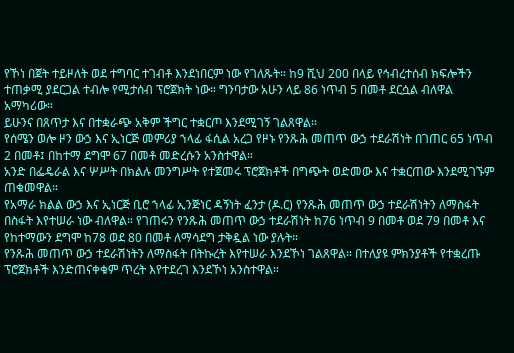የኾነ በጀት ተይዞለት ወደ ተግባር ተገብቶ እንደነበርም ነው የገለጹት። ከ9 ሺህ 200 በላይ የኅብረተሰብ ክፍሎችን ተጠቃሚ ያደርጋል ተብሎ የሚታሰብ ፕሮጀክት ነው። ግንባታው አሁን ላይ 86 ነጥብ 5 በመቶ ደርሷል ብለዋል አማካሪው።
ይሁንና በጸጥታ እና በተቋራጭ አቅም ችግር ተቋርጦ እንደሚገኝ ገልጸዋል።
የሰሜን ወሎ ዞን ውኃ እና ኢነርጅ መምሪያ ኀላፊ ፋሲል አረጋ የዞኑ የንጹሕ መጠጥ ውኃ ተደራሽነት በገጠር 65 ነጥብ 2 በመቶ፤ በከተማ ደግሞ 67 በመቶ መድረሱን አንስተዋል።
አንድ በፌዴራል እና ሦሥት በክልሉ መንግሥት የተጀመሩ ፕሮጀክቶች በግጭት ወድመው እና ተቋርጠው እንደሚገኙም ጠቁመዋል።
የአማራ ክልል ውኃ እና ኢነርጅ ቢሮ ኀላፊ ኢንጅነር ዳኝነት ፈንታ (ዶ.ር) የንጹሕ መጠጥ ውኃ ተደራሽነትን ለማስፋት በስፋት እየተሠራ ነው ብለዋል። የገጠሩን የንጹሕ መጠጥ ውኃ ተደራሽነት ከ76 ነጥብ 9 በመቶ ወደ 79 በመቶ እና የከተማውን ደግሞ ከ78 ወደ 80 በመቶ ለማሳደግ ታቅዷል ነው ያሉት።
የንጹሕ መጠጥ ውኃ ተደራሽነትን ለማስፋት በትኩረት እየተሠራ እንደኾነ ገልጸዋል። በተለያዩ ምክንያቶች የተቋረጡ ፕሮጀክቶች እንድጠናቀቁም ጥረት እየተደረገ እንደኾነ አንስተዋል።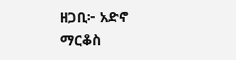ዘጋቢ፦ አድኖ ማርቆስ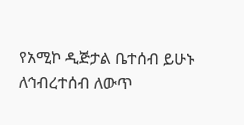የአሚኮ ዲጅታል ቤተሰብ ይሁኑ
ለኅብረተሰብ ለውጥ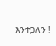እንተጋለን !